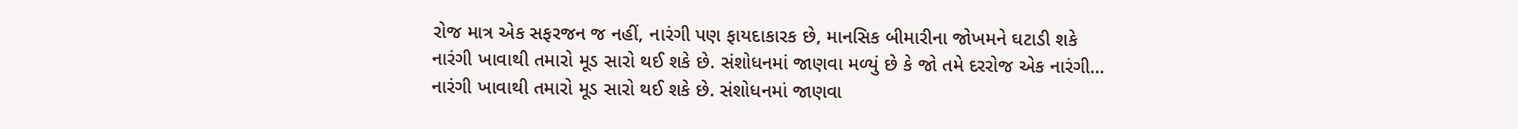રોજ માત્ર એક સફરજન જ નહીં, નારંગી પણ ફાયદાકારક છે, માનસિક બીમારીના જોખમને ઘટાડી શકે
નારંગી ખાવાથી તમારો મૂડ સારો થઈ શકે છે. સંશોધનમાં જાણવા મળ્યું છે કે જો તમે દરરોજ એક નારંગી…
નારંગી ખાવાથી તમારો મૂડ સારો થઈ શકે છે. સંશોધનમાં જાણવા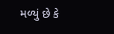મળ્યું છે કે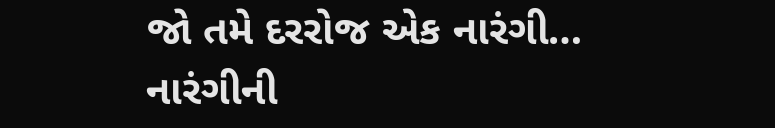જો તમે દરરોજ એક નારંગી…
નારંગીની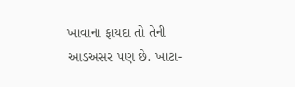ખાવાના ફાયદા તો તેની આડઅસર પણ છે. ખાટા-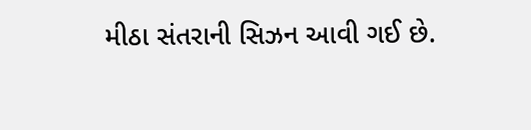મીઠા સંતરાની સિઝન આવી ગઈ છે.